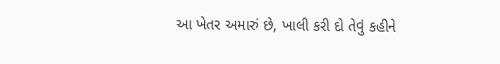આ ખેતર અમારું છે, ખાલી કરી દો તેવું કહીને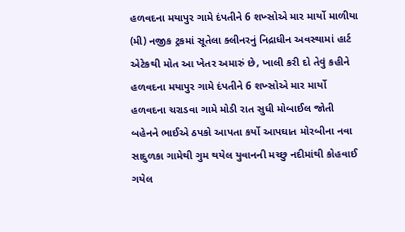હળવદના મયાપુર ગામે દંપતીને 6 શખ્સોએ માર માર્યો માળીયા (મી) નજીક ટ્રકમાં સૂતેલા ક્લીનરનું નિદ્રાધીન અવસ્થામાં હાર્ટ એટેકથી મોત આ ખેતર અમારું છે, ખાલી કરી દો તેવું કહીને હળવદના મયાપુર ગામે દંપતીને 6 શખ્સોએ માર માર્યો હળવદના ચરાડવા ગામે મોડી રાત સુધી મોબાઈલ જોતી બહેનને ભાઈએ ઠપકો આપતા કર્યો આપઘાત મોરબીના નવા સાદુળકા ગામેથી ગુમ થયેલ યુવાનની મચ્છુ નદીમાંથી કોહવાઈ ગયેલ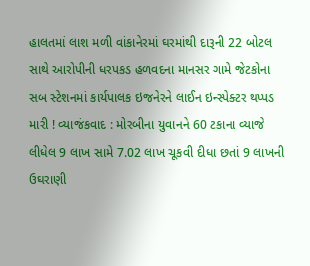હાલતમાં લાશ મળી વાંકાનેરમાં ઘરમાંથી દારૂની 22 બોટલ સાથે આરોપીની ધરપકડ હળવદના માનસર ગામે જેટકોના સબ સ્ટેશનમાં કાર્યપાલક ઇજનેરને લાઈન ઇન્સ્પેક્ટર થપ્પડ મારી ! વ્યાજંકવાદ : મોરબીના યુવાનને 60 ટકાના વ્યાજે લીધેલ 9 લાખ સામે 7.02 લાખ ચૂકવી દીધા છતાં 9 લાખની ઉઘરાણી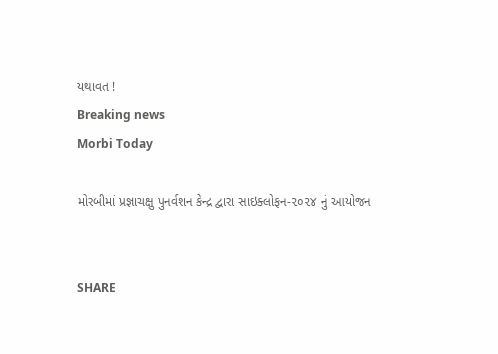યથાવત !
Breaking news
Morbi Today

મોરબીમાં પ્રજ્ઞાચક્ષુ પુનર્વશન કેન્દ્ર દ્વારા સાઇક્લોફન-૨૦૨૪ નું આયોજન


SHARE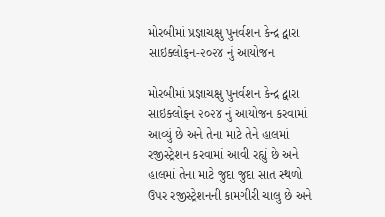મોરબીમાં પ્રજ્ઞાચક્ષુ પુનર્વશન કેન્દ્ર દ્વારા સાઇક્લોફન-૨૦૨૪ નું આયોજન

મોરબીમાં પ્રજ્ઞાચક્ષુ પુનર્વશન કેન્દ્ર દ્વારા સાઇક્લોફન ૨૦૨૪ નું આયોજન કરવામાં આવ્યું છે અને તેના માટે તેને હાલમાં રજીસ્ટ્રેશન કરવામાં આવી રહ્યું છે અને હાલમાં તેના માટે જુદા જુદા સાત સ્થળો ઉપર રજીસ્ટ્રેશનની કામગીરી ચાલુ છે અને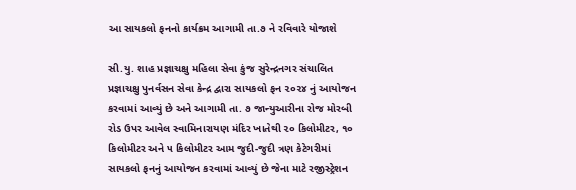આ સાયકલો ફનનો કાર્યક્રમ આગામી તા.૭ ને રવિવારે યોજાશે

સી.યુ. શાહ પ્રજ્ઞાચક્ષુ મહિલા સેવા કુંજ સુરેન્દ્રનગર સંચાલિત પ્રજ્ઞાચક્ષુ પુનર્વસન સેવા કેન્દ્ર દ્વારા સાયકલો ફન ૨૦૨૪ નું આયોજન કરવામાં આવ્યું છે અને આગામી તા. ૭ જાન્યુઆરીના રોજ મોરબી રોડ ઉપર આવેલ સ્વામિનારાયણ મંદિર ખાતેથી ૨૦ કિલોમીટર, ૧૦ કિલોમીટર અને ૫ કિલોમીટર આમ જુદી-જુદી ત્રણ કેટેગરીમાં સાયકલો ફનનું આયોજન કરવામાં આવ્યું છે જેના માટે રજીસ્ટ્રેશન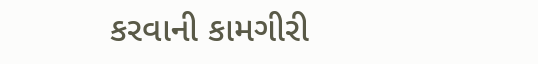કરવાની કામગીરી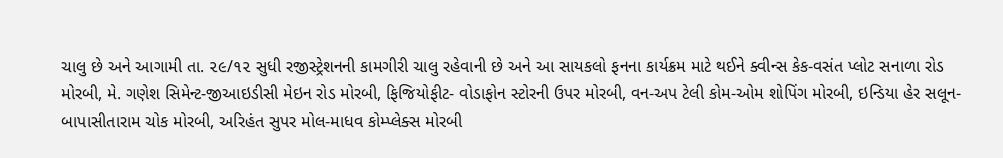ચાલુ છે અને આગામી તા. ૨૯/૧૨ સુધી રજીસ્ટ્રેશનની કામગીરી ચાલુ રહેવાની છે અને આ સાયકલો ફનના કાર્યક્રમ માટે થઈને ક્વીન્સ કેક-વસંત પ્લોટ સનાળા રોડ મોરબી, મે. ગણેશ સિમેન્ટ-જીઆઇડીસી મેઇન રોડ મોરબી, ફિજિયોફીટ- વોડાફોન સ્ટોરની ઉપર મોરબી, વન-અપ ટેલી કોમ-ઓમ શોપિંગ મોરબી, ઇન્ડિયા હેર સલૂન-બાપાસીતારામ ચોક મોરબી, અરિહંત સુપર મોલ-માધવ કોમ્પ્લેક્સ મોરબી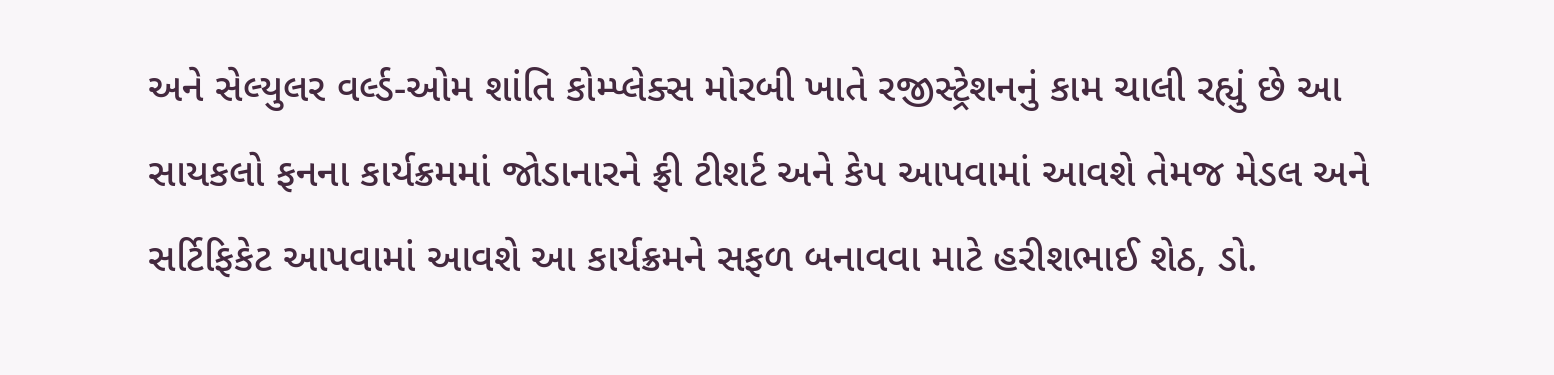અને સેલ્યુલર વર્લ્ડ-ઓમ શાંતિ કોમ્પ્લેક્સ મોરબી ખાતે રજીસ્ટ્રેશનનું કામ ચાલી રહ્યું છે આ સાયકલો ફનના કાર્યક્રમમાં જોડાનારને ફ્રી ટીશર્ટ અને કેપ આપવામાં આવશે તેમજ મેડલ અને સર્ટિફિકેટ આપવામાં આવશે આ કાર્યક્રમને સફળ બનાવવા માટે હરીશભાઈ શેઠ, ડો.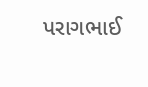પરાગભાઈ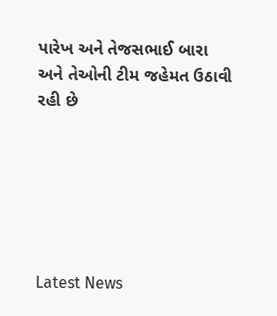પારેખ અને તેજસભાઈ બારા અને તેઓની ટીમ જહેમત ઉઠાવી રહી છે






Latest News